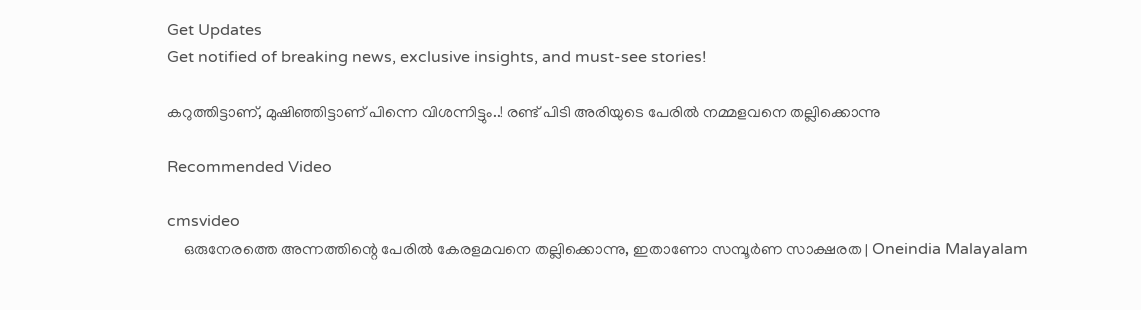Get Updates
Get notified of breaking news, exclusive insights, and must-see stories!

കറുത്തിട്ടാണ്, മുഷിഞ്ഞിട്ടാണ് പിന്നെ വിശന്നിട്ടും..! രണ്ട് പിടി അരിയുടെ പേരിൽ നമ്മളവനെ തല്ലിക്കൊന്നു

Recommended Video

cmsvideo
    ഒരുനേരത്തെ അന്നത്തിന്റെ പേരിൽ കേരളമവനെ തല്ലിക്കൊന്നു, ഇതാണോ സമ്പൂർണ സാക്ഷരത | Oneindia Malayalam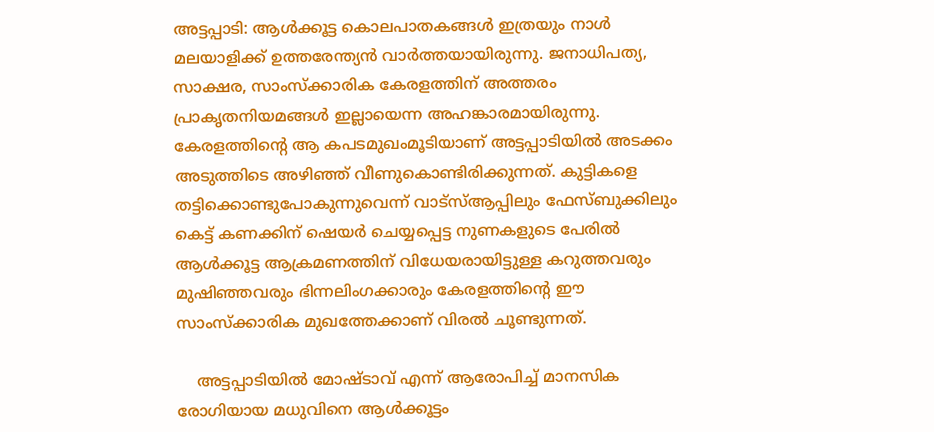അട്ടപ്പാടി: ആള്‍ക്കൂട്ട കൊലപാതകങ്ങള്‍ ഇത്രയും നാള്‍ മലയാളിക്ക് ഉത്തരേന്ത്യന്‍ വാര്‍ത്തയായിരുന്നു. ജനാധിപത്യ, സാക്ഷര, സാംസ്‌ക്കാരിക കേരളത്തിന് അത്തരം പ്രാകൃതനിയമങ്ങള്‍ ഇല്ലായെന്ന അഹങ്കാരമായിരുന്നു. കേരളത്തിന്റെ ആ കപടമുഖംമൂടിയാണ് അട്ടപ്പാടിയില്‍ അടക്കം അടുത്തിടെ അഴിഞ്ഞ് വീണുകൊണ്ടിരിക്കുന്നത്. കുട്ടികളെ തട്ടിക്കൊണ്ടുപോകുന്നുവെന്ന് വാട്‌സ്ആപ്പിലും ഫേസ്ബുക്കിലും കെട്ട് കണക്കിന് ഷെയര്‍ ചെയ്യപ്പെട്ട നുണകളുടെ പേരില്‍ ആള്‍ക്കൂട്ട ആക്രമണത്തിന് വിധേയരായിട്ടുള്ള കറുത്തവരും മുഷിഞ്ഞവരും ഭിന്നലിംഗക്കാരും കേരളത്തിന്റെ ഈ സാംസ്‌ക്കാരിക മുഖത്തേക്കാണ് വിരല്‍ ചൂണ്ടുന്നത്.

    അട്ടപ്പാടിയില്‍ മോഷ്ടാവ് എന്ന് ആരോപിച്ച് മാനസിക രോഗിയായ മധുവിനെ ആള്‍ക്കൂട്ടം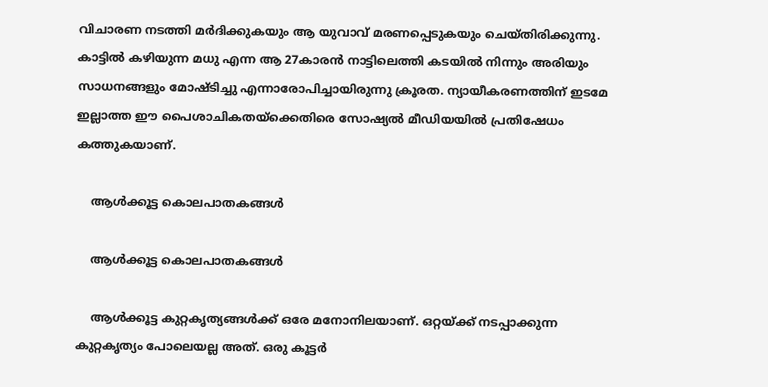വിചാരണ നടത്തി മർദിക്കുകയും ആ യുവാവ് മരണപ്പെടുകയും ചെയ്തിരിക്കുന്നു. കാട്ടില്‍ കഴിയുന്ന മധു എന്ന ആ 27കാരന്‍ നാട്ടിലെത്തി കടയില്‍ നിന്നും അരിയും സാധനങ്ങളും മോഷ്ടിച്ചു എന്നാരോപിച്ചായിരുന്നു ക്രൂരത. ന്യായീകരണത്തിന് ഇടമേ ഇല്ലാത്ത ഈ പൈശാചികതയ്‌ക്കെതിരെ സോഷ്യല്‍ മീഡിയയില്‍ പ്രതിഷേധം കത്തുകയാണ്.

    ആൾക്കൂട്ട കൊലപാതകങ്ങൾ

    ആൾക്കൂട്ട കൊലപാതകങ്ങൾ

    ആള്‍ക്കൂട്ട കുറ്റകൃത്യങ്ങള്‍ക്ക് ഒരേ മനോനിലയാണ്. ഒറ്റയ്ക്ക് നടപ്പാക്കുന്ന കുറ്റകൃത്യം പോലെയല്ല അത്. ഒരു കൂട്ടര്‍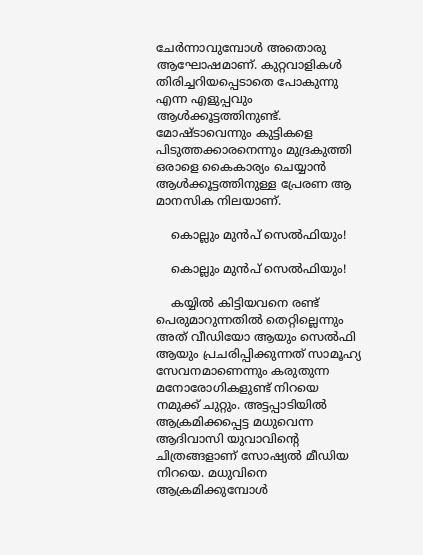ചേര്‍ന്നാവുമ്പോള്‍ അതൊരു ആഘോഷമാണ്. കുറ്റവാളികള്‍ തിരിച്ചറിയപ്പെടാതെ പോകുന്നു എന്ന എളുപ്പവും ആള്‍ക്കൂട്ടത്തിനുണ്ട്. മോഷ്ടാവെന്നും കുട്ടികളെ പിടുത്തക്കാരനെന്നും മുദ്രകുത്തി ഒരാളെ കൈകാര്യം ചെയ്യാന്‍ ആള്‍ക്കൂട്ടത്തിനുള്ള പ്രേരണ ആ മാനസിക നിലയാണ്.

    കൊല്ലും മുൻപ് സെൽഫിയും!

    കൊല്ലും മുൻപ് സെൽഫിയും!

    കയ്യില്‍ കിട്ടിയവനെ രണ്ട് പെരുമാറുന്നതില്‍ തെറ്റില്ലെന്നും അത് വീഡിയോ ആയും സെല്‍ഫി ആയും പ്രചരിപ്പിക്കുന്നത് സാമൂഹ്യ സേവനമാണെന്നും കരുതുന്ന മനോരോഗികളുണ്ട് നിറയെ നമുക്ക് ചുറ്റും. അട്ടപ്പാടിയില്‍ ആക്രമിക്കപ്പെട്ട മധുവെന്ന ആദിവാസി യുവാവിന്റെ ചിത്രങ്ങളാണ് സോഷ്യല്‍ മീഡിയ നിറയെ. മധുവിനെ ആക്രമിക്കുമ്പോള്‍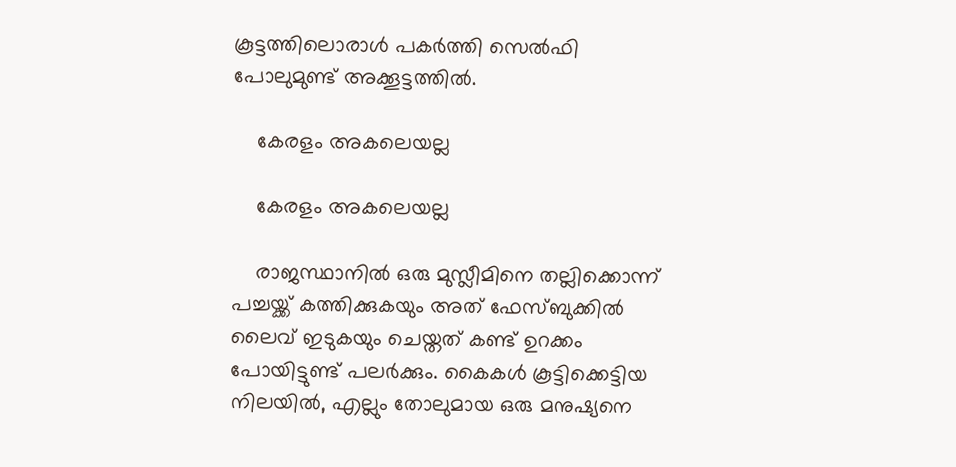കൂട്ടത്തിലൊരാള്‍ പകര്‍ത്തി സെല്‍ഫി പോലുമുണ്ട് അക്കൂട്ടത്തില്‍.

    കേരളം അകലെയല്ല

    കേരളം അകലെയല്ല

    രാജസ്ഥാനില്‍ ഒരു മുസ്ലീമിനെ തല്ലിക്കൊന്ന് പച്ചയ്ക്ക് കത്തിക്കുകയും അത് ഫേസ്ബുക്കില്‍ ലൈവ് ഇടുകയും ചെയ്തത് കണ്ട് ഉറക്കം പോയിട്ടുണ്ട് പലര്‍ക്കും. കൈകള്‍ കൂട്ടിക്കെട്ടിയ നിലയില്‍, എല്ലും തോലുമായ ഒരു മനുഷ്യനെ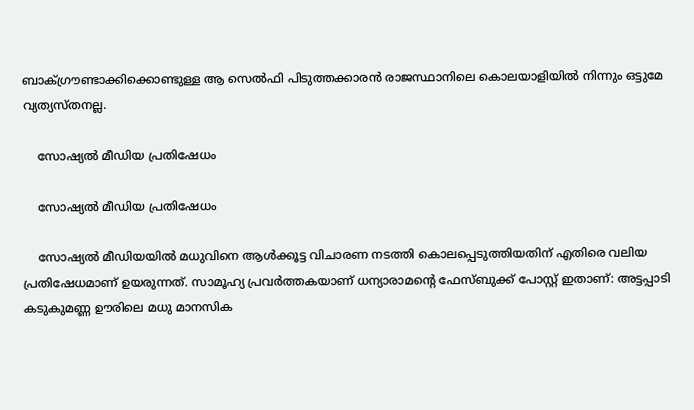ബാക്ഗ്രൗണ്ടാക്കിക്കൊണ്ടുള്ള ആ സെല്‍ഫി പിടുത്തക്കാരന്‍ രാജസ്ഥാനിലെ കൊലയാളിയില്‍ നിന്നും ഒട്ടുമേ വ്യത്യസ്തനല്ല.

    സോഷ്യൽ മീഡിയ പ്രതിഷേധം

    സോഷ്യൽ മീഡിയ പ്രതിഷേധം

    സോഷ്യല്‍ മീഡിയയില്‍ മധുവിനെ ആള്‍ക്കൂട്ട വിചാരണ നടത്തി കൊലപ്പെടുത്തിയതിന് എതിരെ വലിയ പ്രതിഷേധമാണ് ഉയരുന്നത്. സാമൂഹ്യ പ്രവര്‍ത്തകയാണ് ധന്യാരാമന്റെ ഫേസ്ബുക്ക് പോസ്റ്റ് ഇതാണ്: അട്ടപ്പാടി കടുകുമണ്ണ ഊരിലെ മധു മാനസിക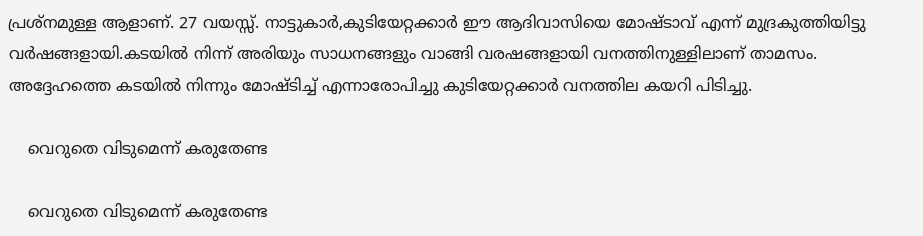പ്രശ്നമുള്ള ആളാണ്. 27 വയസ്സ്. നാട്ടുകാർ,കുടിയേറ്റക്കാർ ഈ ആദിവാസിയെ മോഷ്ടാവ് എന്ന് മുദ്രകുത്തിയിട്ടു വർഷങ്ങളായി.കടയിൽ നിന്ന് അരിയും സാധനങ്ങളും വാങ്ങി വരഷങ്ങളായി വനത്തിനുള്ളിലാണ് താമസം. അദ്ദേഹത്തെ കടയിൽ നിന്നും മോഷ്ടിച്ച് എന്നാരോപിച്ചു കുടിയേറ്റക്കാർ വനത്തില കയറി പിടിച്ചു.

    വെറുതെ വിടുമെന്ന് കരുതേണ്ട

    വെറുതെ വിടുമെന്ന് കരുതേണ്ട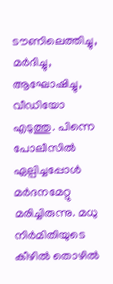ടൗണിലെത്തിച്ചു, മർദിച്ചു, ആഘോഷിച്ചു, വീഡിയോ എടുത്തു. പിന്നെ പോലീസിൽ ഏല്പിച്ചപ്പോൾ മർദനമേറ്റു മരിച്ചിരുന്നു. മധു നിർമിതിയുടെ കീഴിൽ തൊഴിൽ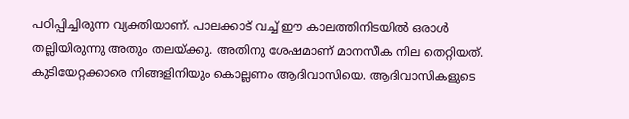പഠിപ്പിച്ചിരുന്ന വ്യക്തിയാണ്. പാലക്കാട് വച്ച് ഈ കാലത്തിനിടയിൽ ഒരാൾ തല്ലിയിരുന്നു അതും തലയ്ക്കു. അതിനു ശേഷമാണ് മാനസീക നില തെറ്റിയത്. കുടിയേറ്റക്കാരെ നിങ്ങളിനിയും കൊല്ലണം ആദിവാസിയെ. ആദിവാസികളുടെ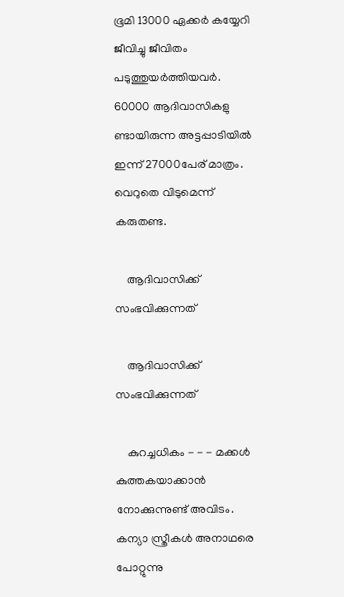ഭൂമി 13000 ഏക്കർ കയ്യേറി ജീവിച്ചു ജീവിതം പടുത്തുയർത്തിയവർ. 60000 ആദിവാസികളു ണ്ടായിരുന്ന അട്ടപ്പാടിയിൽ ഇന്ന് 27000പേര് മാത്രം. വെറുതെ വിടുമെന്ന് കരുതണ്ട.

    ആദിവാസിക്ക് സംഭവിക്കുന്നത്

    ആദിവാസിക്ക് സംഭവിക്കുന്നത്

    കുറച്ചധികം - - - മക്കൾ കുത്തകയാക്കാൻ നോക്കുന്നുണ്ട് അവിടം. കന്യാ സ്ത്രീകൾ അനാഥരെ പോറ്റുന്നു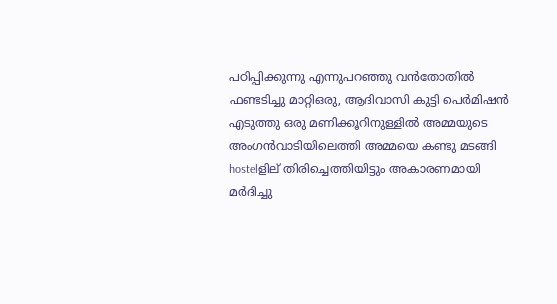പഠിപ്പിക്കുന്നു എന്നുപറഞ്ഞു വൻതോതിൽ ഫണ്ടടിച്ചു മാറ്റിഒരു, ആദിവാസി കുട്ടി പെർമിഷൻ എടുത്തു ഒരു മണിക്കൂറിനുള്ളിൽ അമ്മയുടെ അംഗൻവാടിയിലെത്തി അമ്മയെ കണ്ടു മടങ്ങി hostelളില് തിരിച്ചെത്തിയിട്ടും അകാരണമായി മർദിച്ചു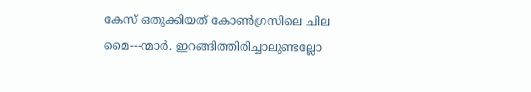കേസ് ഒതുക്കിയത് കോൺഗ്രസിലെ ചില മൈ---ന്മാർ. ഇറങ്ങിത്തിരിച്ചാലുണ്ടല്ലോ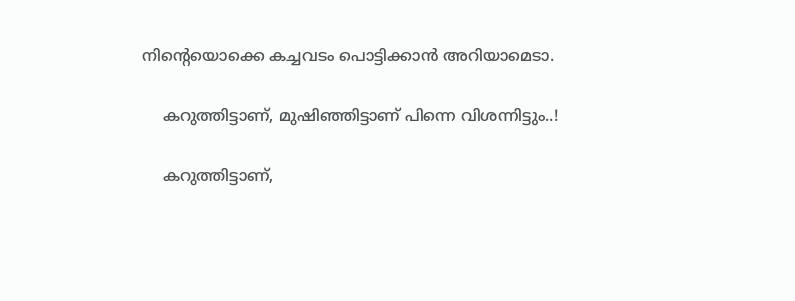നിന്റെയൊക്കെ കച്ചവടം പൊട്ടിക്കാൻ അറിയാമെടാ.

    കറുത്തിട്ടാണ്, മുഷിഞ്ഞിട്ടാണ് പിന്നെ വിശന്നിട്ടും..!

    കറുത്തിട്ടാണ്,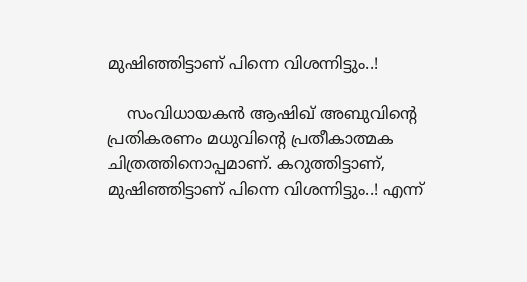മുഷിഞ്ഞിട്ടാണ് പിന്നെ വിശന്നിട്ടും..!

    സംവിധായകൻ ആഷിഖ് അബുവിന്റെ പ്രതികരണം മധുവിന്റെ പ്രതീകാത്മക ചിത്രത്തിനൊപ്പമാണ്. കറുത്തിട്ടാണ്, മുഷിഞ്ഞിട്ടാണ് പിന്നെ വിശന്നിട്ടും..! എന്ന്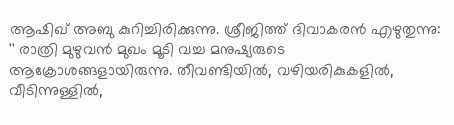ആഷിഖ് അബു കുറിച്ചിരിക്കുന്നു. ശ്രീജിത്ത് ദിവാകരൻ എഴുതുന്നു: '' രാത്രി മുഴുവന്‍ മുഖം മൂടി വച്ച മനുഷ്യരുടെ ആക്രോശങ്ങളായിരുന്നു. തീവണ്ടിയില്‍, വഴിയരികുകളില്‍, വീടിന്നുള്ളില്‍,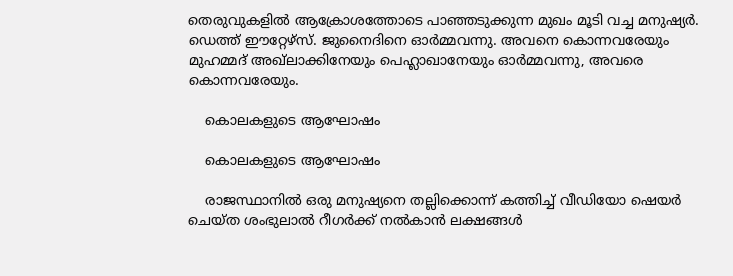തെരുവുകളില്‍ ആക്രോശത്തോടെ പാഞ്ഞടുക്കുന്ന മുഖം മൂടി വച്ച മനുഷ്യര്‍. ഡെത്ത് ഈറ്റേഴ്‌സ്. ജുനൈദിനെ ഓര്‍മ്മവന്നു. അവനെ കൊന്നവരേയും മുഹമ്മദ് അഖ്‌ലാക്കിനേയും പെഹ്ലാഖാനേയും ഓര്‍മ്മവന്നു, അവരെ കൊന്നവരേയും.

    കൊലകളുടെ ആഘോഷം

    കൊലകളുടെ ആഘോഷം

    രാജസ്ഥാനില്‍ ഒരു മനുഷ്യനെ തല്ലിക്കൊന്ന് കത്തിച്ച് വീഡിയോ ഷെയര്‍ ചെയ്ത ശംഭുലാല്‍ റീഗര്‍ക്ക് നല്‍കാന്‍ ലക്ഷങ്ങള്‍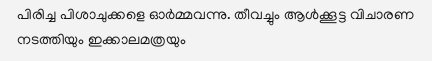പിരിച്ച പിശാചുക്കളെ ഓര്‍മ്മവന്നു. തീവച്ചും ആള്‍ക്കൂട്ട വിചാരണ നടത്തിയും ഇക്കാലമത്രയും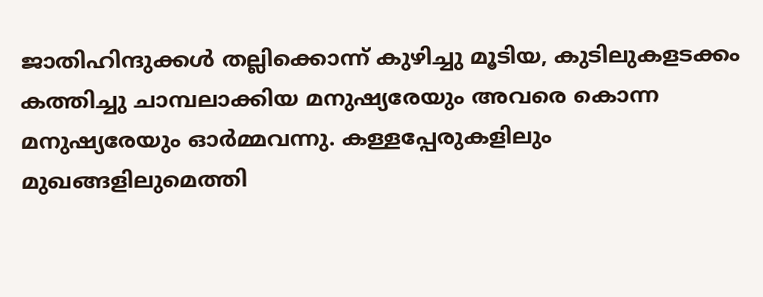ജാതിഹിന്ദുക്കള്‍ തല്ലിക്കൊന്ന് കുഴിച്ചു മൂടിയ, കുടിലുകളടക്കം കത്തിച്ചു ചാമ്പലാക്കിയ മനുഷ്യരേയും അവരെ കൊന്ന മനുഷ്യരേയും ഓര്‍മ്മവന്നു. കള്ളപ്പേരുകളിലും മുഖങ്ങളിലുമെത്തി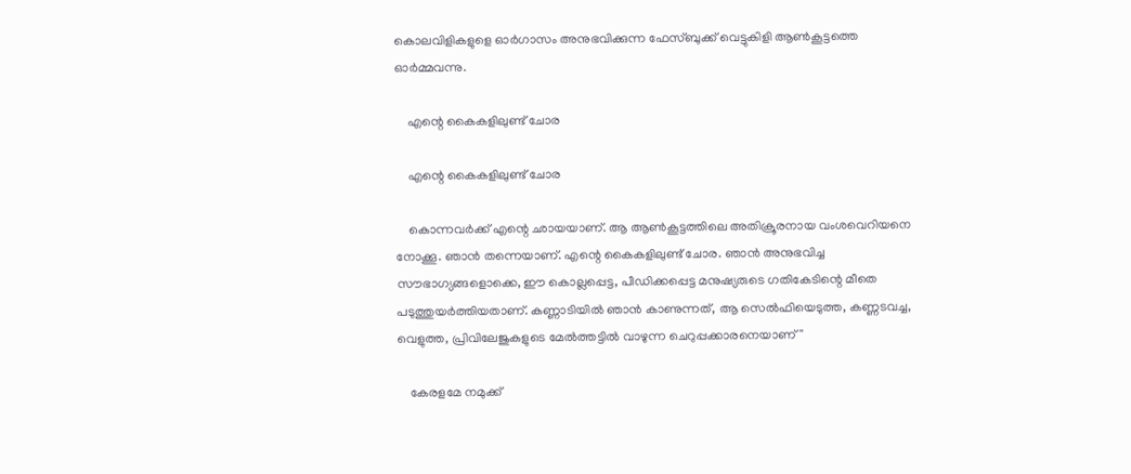കൊലവിളികളുളെ ഓര്‍ഗാസം അനുഭവിക്കുന്ന ഫേസ്ബുക്ക് വെട്ടുകിളി ആണ്‍കൂട്ടത്തെ ഓര്‍മ്മവന്നു.

    എന്റെ കൈകളിലുണ്ട് ചോര

    എന്റെ കൈകളിലുണ്ട് ചോര

    കൊന്നവര്‍ക്ക് എന്റെ ഛായയാണ്. ആ ആണ്‍കൂട്ടത്തിലെ അതിക്രൂരനായ വംശവെറിയനെ നോക്കൂ. ഞാന്‍ തന്നെയാണ്. എന്റെ കൈകളിലുണ്ട് ചോര. ഞാന്‍ അനുഭവിച്ച സൗഭാഗ്യങ്ങളൊക്കെ, ഈ കൊല്ലപ്പെട്ട, പീഡിക്കപ്പെട്ട മനുഷ്യരുടെ ഗതികേടിന്റെ മീതെ പടുത്തുയര്‍ത്തിയതാണ്. കണ്ണാടിയില്‍ ഞാന്‍ കാണുന്നത്, ആ സെല്‍ഫിയെടുത്ത, കണ്ണടവച്ച, വെളുത്ത, പ്രിവിലേജുകളുടെ മേല്‍ത്തട്ടില്‍ വാഴുന്ന ചെറുപ്പക്കാരനെയാണ്''

    കേരളമേ നമുക്ക്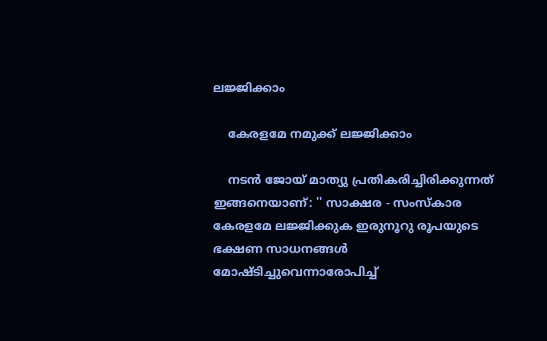ലജ്ജിക്കാം

    കേരളമേ നമുക്ക് ലജ്ജിക്കാം

    നടൻ ജോയ് മാത്യു പ്രതികരിച്ചിരിക്കുന്നത് ഇങ്ങനെയാണ്: '' സാക്ഷര - സംസ്കാര കേരളമേ ലജ്ജിക്കുക ഇരുനൂറു രൂപയുടെ ഭക്ഷണ സാധനങ്ങൾ മോഷ്ടിച്ചുവെന്നാരോപിച്ച്‌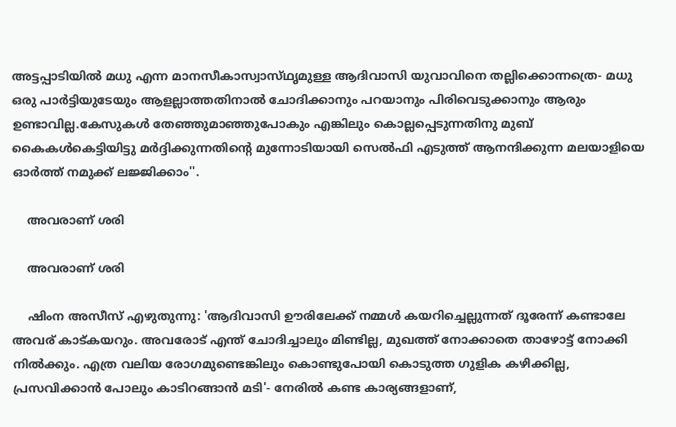അട്ടപ്പാടിയിൽ മധു എന്ന മാനസീകാസ്വാസ്‌ഥൃമുള്ള ആദിവാസി യുവാവിനെ തല്ലിക്കൊന്നത്രെ- മധു ഒരു പാർട്ടിയുടേയും ആളല്ലാത്തതിനാൽ ചോദിക്കാനും പറയാനും പിരിവെടുക്കാനും ആരും ഉണ്ടാവില്ല.കേസുകൾ തേഞ്ഞുമാഞ്ഞുപോകും എങ്കിലും കൊല്ലപ്പെടുന്നതിനു മുബ്‌ കൈകൾകെട്ടിയിട്ടു മർദ്ദിക്കുന്നതിന്റെ മുന്നോടിയായി സെൽഫി എടുത്ത്‌ ആനന്ദിക്കുന്ന മലയാളിയെ ഓർത്ത്‌ നമുക്ക്‌ ലജ്ജിക്കാം''.

    അവരാണ്‌ ശരി

    അവരാണ്‌ ശരി

    ഷിംന അസീസ് എഴുതുന്നു: 'ആദിവാസി ഊരിലേക്ക്‌ നമ്മൾ കയറിച്ചെല്ലുന്നത്‌ ദൂരേന്ന്‌ കണ്ടാലേ അവര്‌ കാട്‌കയറും. അവരോട്‌ എന്ത് ചോദിച്ചാലും മിണ്ടില്ല, മുഖത്ത്‌ നോക്കാതെ താഴോട്ട്‌ നോക്കി നിൽക്കും. എത്ര വലിയ രോഗമുണ്ടെങ്കിലും കൊണ്ടുപോയി കൊടുത്ത ഗുളിക കഴിക്കില്ല, പ്രസവിക്കാൻ പോലും കാടിറങ്ങാൻ മടി'- നേരിൽ കണ്ട കാര്യങ്ങളാണ്‌,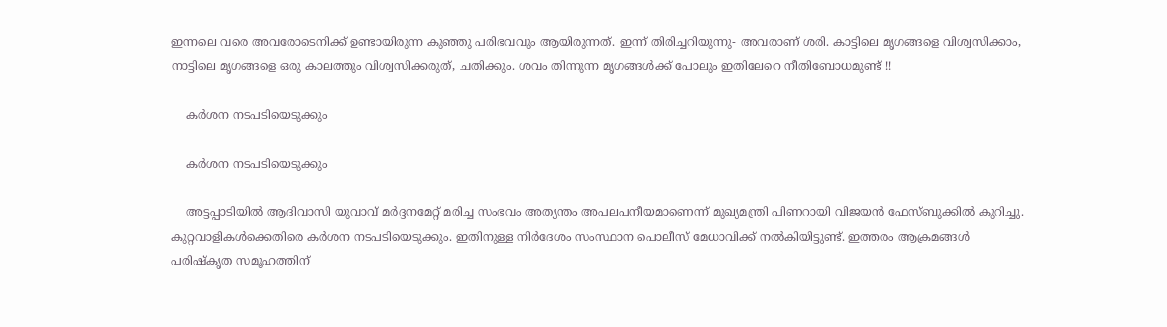ഇന്നലെ വരെ അവരോടെനിക്ക്‌ ഉണ്ടായിരുന്ന കുഞ്ഞു പരിഭവവും ആയിരുന്നത്‌. ഇന്ന്‌ തിരിച്ചറിയുന്നു- അവരാണ്‌ ശരി. കാട്ടിലെ മൃഗങ്ങളെ വിശ്വസിക്കാം, നാട്ടിലെ മൃഗങ്ങളെ ഒരു കാലത്തും വിശ്വസിക്കരുത്‌, ചതിക്കും. ശവം തിന്നുന്ന മൃഗങ്ങൾക്ക്‌ പോലും ഇതിലേറെ നീതിബോധമുണ്ട്‌ !!

    കർശന നടപടിയെടുക്കും

    കർശന നടപടിയെടുക്കും

    അട്ടപ്പാടിയിൽ ആദിവാസി യുവാവ് മർദ്ദനമേറ്റ് മരിച്ച സംഭവം അത്യന്തം അപലപനീയമാണെന്ന് മുഖ്യമന്ത്രി പിണറായി വിജയൻ ഫേസ്ബുക്കിൽ കുറിച്ചു. കുറ്റവാളികൾക്കെതിരെ കർശന നടപടിയെടുക്കും. ഇതിനുള്ള നിർദേശം സംസ്ഥാന പൊലീസ് മേധാവിക്ക് നൽകിയിട്ടുണ്ട്. ഇത്തരം ആക്രമങ്ങൾ പരിഷ്കൃത സമൂഹത്തിന്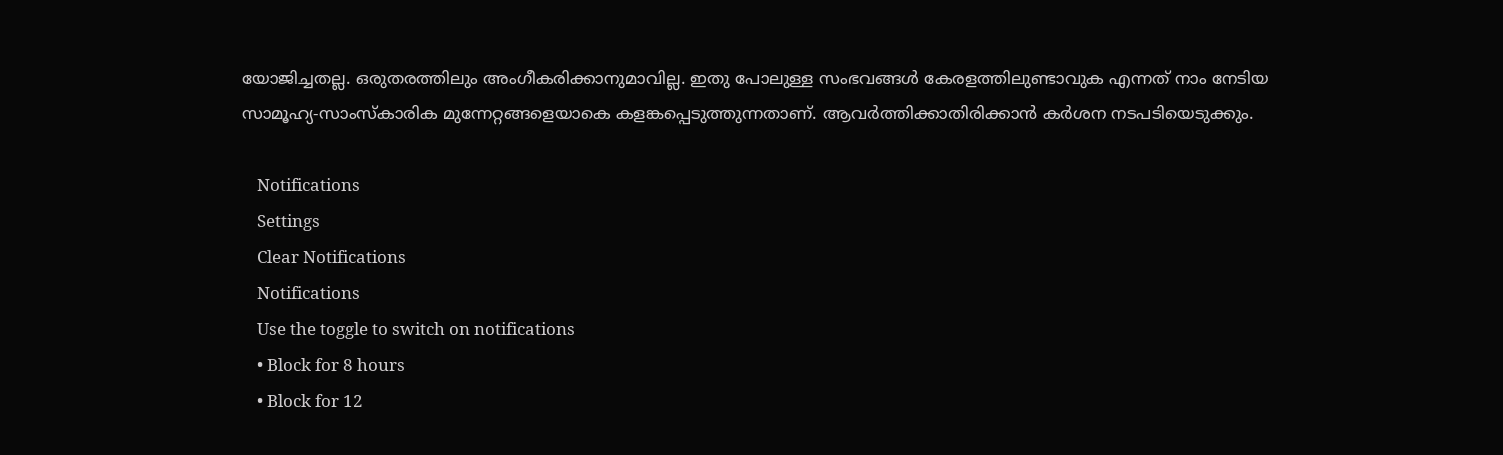യോജിച്ചതല്ല. ഒരുതരത്തിലും അംഗീകരിക്കാനുമാവില്ല. ഇതു പോലുള്ള സംഭവങ്ങൾ കേരളത്തിലുണ്ടാവുക എന്നത് നാം നേടിയ സാമൂഹ്യ-സാംസ്കാരിക മുന്നേറ്റങ്ങളെയാകെ കളങ്കപ്പെടുത്തുന്നതാണ്. ആവർത്തിക്കാതിരിക്കാൻ കർശന നടപടിയെടുക്കും.

    Notifications
    Settings
    Clear Notifications
    Notifications
    Use the toggle to switch on notifications
    • Block for 8 hours
    • Block for 12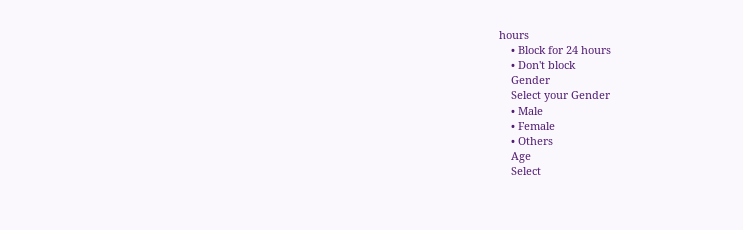hours
    • Block for 24 hours
    • Don't block
    Gender
    Select your Gender
    • Male
    • Female
    • Others
    Age
    Select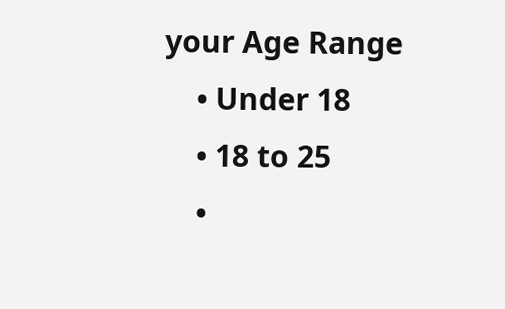your Age Range
    • Under 18
    • 18 to 25
    •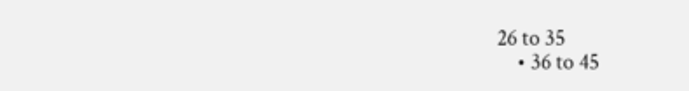26 to 35
    • 36 to 45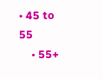• 45 to 55
    • 55+